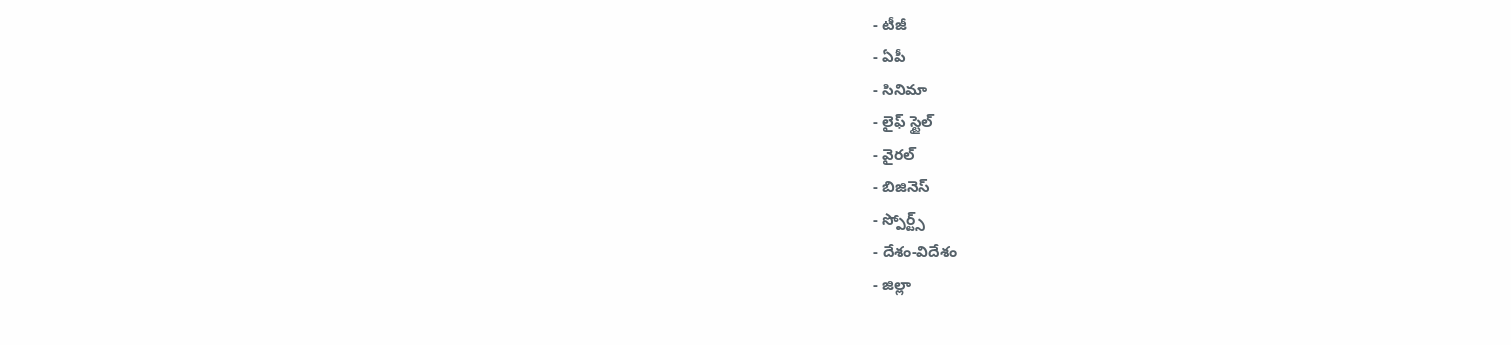- టీజీ
- ఏపీ
- సినిమా
- లైఫ్ స్టైల్
- వైరల్
- బిజినెస్
- స్పోర్ట్స్
- దేశం-విదేశం
- జిల్లా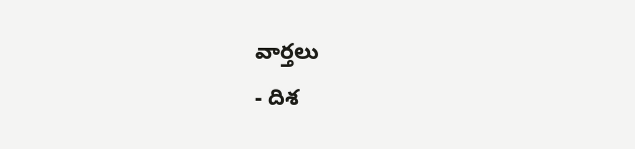వార్తలు
- దిశ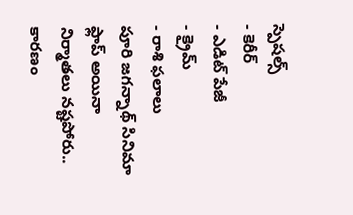స్పెషల్స్
- కెరీర్
- ఎడిట్ పేజీ
- క్రైమ్
- రాశి ఫలాలు
పూరి జగన్నాథ్ సినిమా ఫ్లాప్ అయినా నిర్మాతలు నష్టపోరు.. కారణం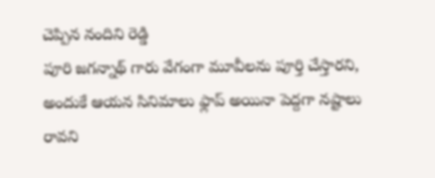చెప్పిన నందిని రెడ్డి
పూరి జగన్నాథ్ గారు వేగంగా మూవీలను పూర్తి చేస్తారని, అందుకే ఆయన సినిమాలు ఫ్లాప్ అయినా పెద్దగా నష్టాలు రావని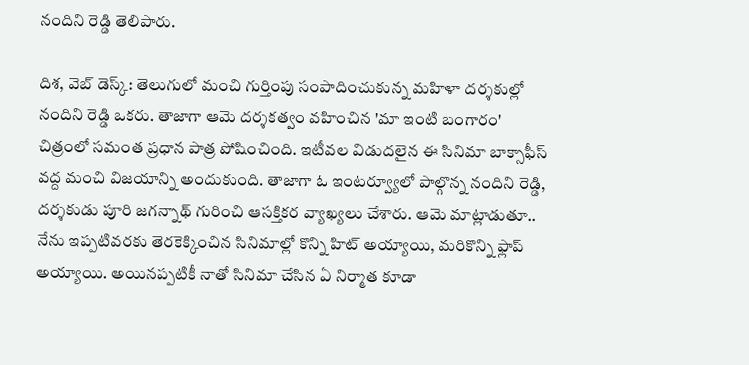నందిని రెడ్డి తెలిపారు.

దిశ, వెబ్ డెస్క్: తెలుగులో మంచి గుర్తింపు సంపాదించుకున్న మహిళా దర్శకుల్లో నందిని రెడ్డి ఒకరు. తాజాగా ఆమె దర్శకత్వం వహించిన 'మా ఇంటి బంగారం' చిత్రంలో సమంత ప్రధాన పాత్ర పోషించింది. ఇటీవల విడుదలైన ఈ సినిమా బాక్సాఫీస్ వద్ద మంచి విజయాన్ని అందుకుంది. తాజాగా ఓ ఇంటర్వ్యూలో పాల్గొన్న నందిని రెడ్డి, దర్శకుడు పూరి జగన్నాథ్ గురించి ఆసక్తికర వ్యాఖ్యలు చేశారు. ఆమె మాట్లాడుతూ.. నేను ఇప్పటివరకు తెరకెక్కించిన సినిమాల్లో కొన్ని హిట్ అయ్యాయి, మరికొన్ని ఫ్లాప్ అయ్యాయి. అయినప్పటికీ నాతో సినిమా చేసిన ఏ నిర్మాత కూడా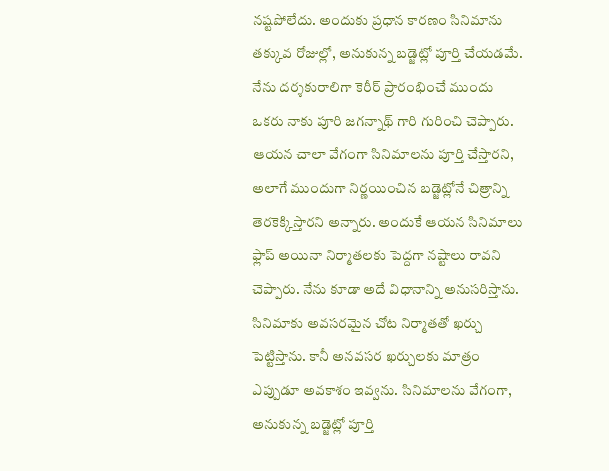నష్టపోలేదు. అందుకు ప్రధాన కారణం సినిమాను తక్కువ రోజుల్లో, అనుకున్న బడ్జెట్లో పూర్తి చేయడమే.
నేను దర్శకురాలిగా కెరీర్ ప్రారంభించే ముందు ఒకరు నాకు పూరి జగన్నాథ్ గారి గురించి చెప్పారు. ఆయన చాలా వేగంగా సినిమాలను పూర్తి చేస్తారని, అలాగే ముందుగా నిర్ణయించిన బడ్జెట్లోనే చిత్రాన్ని తెరకెక్కిస్తారని అన్నారు. అందుకే ఆయన సినిమాలు ఫ్లాప్ అయినా నిర్మాతలకు పెద్దగా నష్టాలు రావని చెప్పారు. నేను కూడా అదే విధానాన్ని అనుసరిస్తాను. సినిమాకు అవసరమైన చోట నిర్మాతతో ఖర్చు పెట్టిస్తాను. కానీ అనవసర ఖర్చులకు మాత్రం ఎప్పుడూ అవకాశం ఇవ్వను. సినిమాలను వేగంగా, అనుకున్న బడ్జెట్లో పూర్తి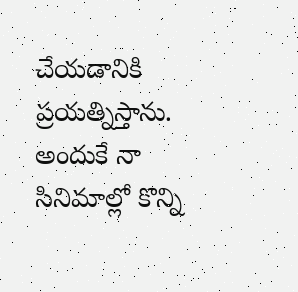చేయడానికి ప్రయత్నిస్తాను. అందుకే నా సినిమాల్లో కొన్ని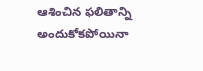ఆశించిన ఫలితాన్ని అందుకోకపోయినా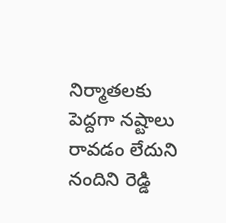నిర్మాతలకు పెద్దగా నష్టాలు రావడం లేదుని నందిని రెడ్డి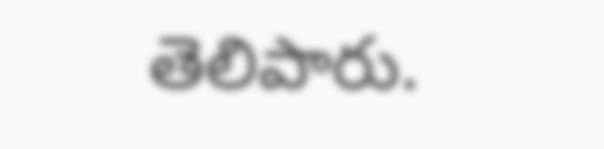తెలిపారు.